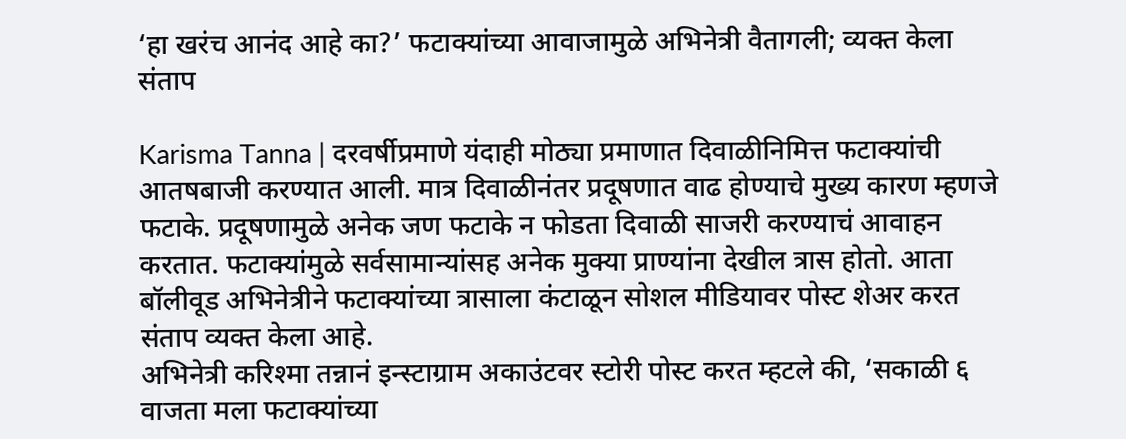‘हा खरंच आनंद आहे का?’ फटाक्यांच्या आवाजामुळे अभिनेत्री वैतागली; व्यक्त केला संताप

Karisma Tanna | दरवर्षीप्रमाणे यंदाही मोठ्या प्रमाणात दिवाळीनिमित्त फटाक्यांची आतषबाजी करण्यात आली. मात्र दिवाळीनंतर प्रदूषणात वाढ होण्याचे मुख्य कारण म्हणजे फटाके. प्रदूषणामुळे अनेक जण फटाके न फोडता दिवाळी साजरी करण्याचं आवाहन करतात. फटाक्यांमुळे सर्वसामान्यांसह अनेक मुक्या प्राण्यांना देखील त्रास होतो. आता बॉलीवूड अभिनेत्रीने फटाक्यांच्या त्रासाला कंटाळून सोशल मीडियावर पोस्ट शेअर करत संताप व्यक्त केला आहे.
अभिनेत्री करिश्मा तन्नानं इन्स्टाग्राम अकाउंटवर स्टोरी पोस्ट करत म्हटले की, ‘सकाळी ६ वाजता मला फटाक्यांच्या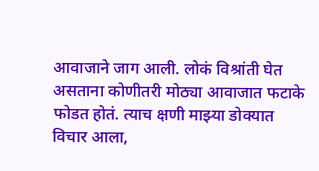आवाजाने जाग आली. लोकं विश्रांती घेत असताना कोणीतरी मोठ्या आवाजात फटाके फोडत होतं. त्याच क्षणी माझ्या डोक्यात विचार आला,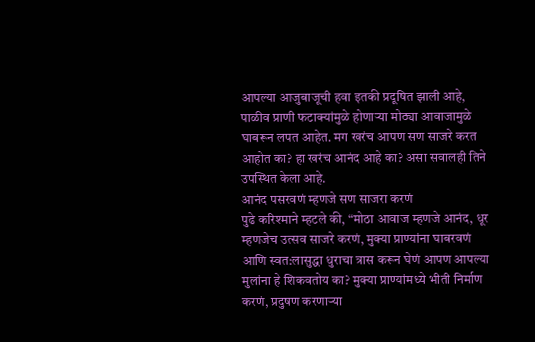आपल्या आजुबाजूची हवा इतकी प्रदूषित झाली आहे, पाळीव प्राणी फटाक्यांमुळे होणाऱ्या मोठ्या आवाजामुळे घाबरून लपत आहेत. मग खरंच आपण सण साजरे करत आहोत का? हा खरंच आनंद आहे का? असा सवालही तिने उपस्थित केला आहे.
आनंद पसरवणं म्हणजे सण साजरा करणं
पुढे करिश्माने म्हटले की, “मोठा आवाज म्हणजे आनंद, धूर म्हणजेच उत्सव साजरे करणं, मुक्या प्राण्यांना घाबरवणं आणि स्वत:लासुद्धा धुराचा त्रास करून घेणं आपण आपल्या मुलांना हे शिकवतोय का? मुक्या प्राण्यांमध्ये भीती निर्माण करणं, प्रदुषण करणाऱ्या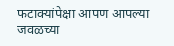फटाक्यांपेक्षा आपण आपल्या जवळच्या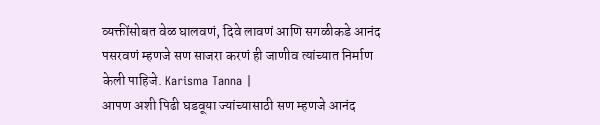व्यक्तींसोबत वेळ घालवणं, दिवे लावणं आणि सगळीकडे आनंद पसरवणं म्हणजे सण साजरा करणं ही जाणीव त्यांच्यात निर्माण केली पाहिजे. Karisma Tanna |
आपण अशी पिढी घडवूया ज्यांच्यासाठी सण म्हणजे आनंद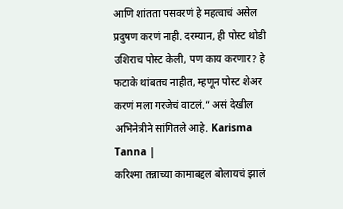आणि शांतता पसवरणं हे महत्वाचं असेल प्रदुषण करणं नाही. दरम्यान, ही पोस्ट थोडी उशिराच पोस्ट केली, पण काय करणार? हे फटाके थांबतच नाहीत, म्हणून पोस्ट शेअर करणं मला गरजेचं वाटलं.” असं देखील अभिनेत्रीने सांगितले आहे. Karisma Tanna |
करिश्मा तन्नाच्या कामाबद्दल बोलायचं झालं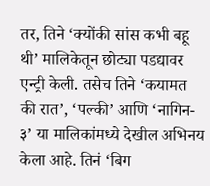तर, तिने ‘क्योंकी सांस कभी बहू थी’ मालिकेतून छोट्या पडद्यावर एन्ट्री केली. तसेच तिने ‘कयामत की रात’, ‘पल्की’ आणि ‘नागिन- ३’ या मालिकांमध्ये देखील अभिनय केला आहे. तिनं ‘बिग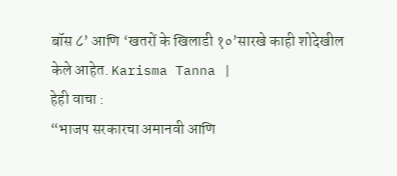बॉस ८’ आणि ‘खतरों के खिलाडी १०’सारखे काही शोदेखील केले आहेत. Karisma Tanna |
हेही वाचा :
“भाजप सरकारचा अमानवी आणि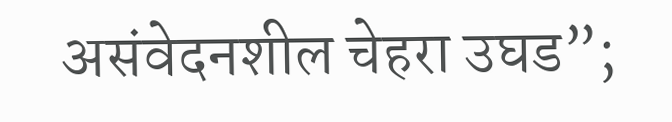असंवेदनशील चेहरा उघड”;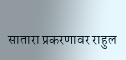सातारा प्रकरणावर राहुल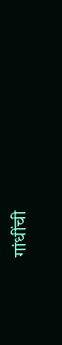गांधींची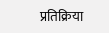प्रतिक्रिया